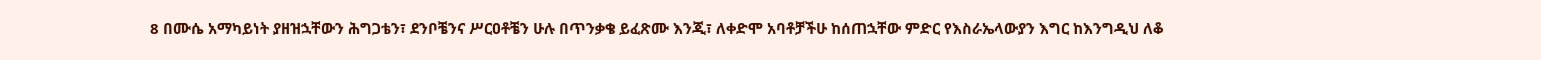8 በሙሴ አማካይነት ያዘዝኋቸውን ሕግጋቴን፣ ደንቦቼንና ሥርዐቶቼን ሁሉ በጥንቃቄ ይፈጽሙ እንጂ፣ ለቀድሞ አባቶቻችሁ ከሰጠኋቸው ምድር የእስራኤላውያን እግር ከእንግዲህ ለቆ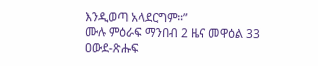እንዲወጣ አላደርግም።”
ሙሉ ምዕራፍ ማንበብ 2 ዜና መዋዕል 33
ዐውደ-ጽሑፍ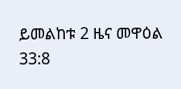ይመልከቱ 2 ዜና መዋዕል 33:8